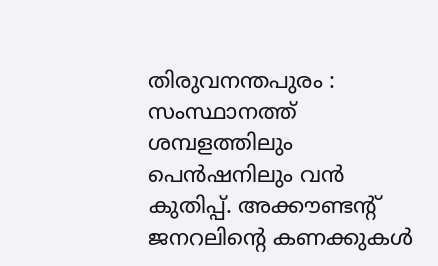തിരുവനന്തപുരം : സംസ്ഥാനത്ത് ശമ്പളത്തിലും പെൻഷനിലും വൻ കുതിപ്പ്. അക്കൗണ്ടൻ്റ് ജനറലിൻ്റെ കണക്കുകൾ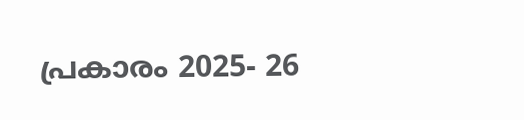പ്രകാരം 2025- 26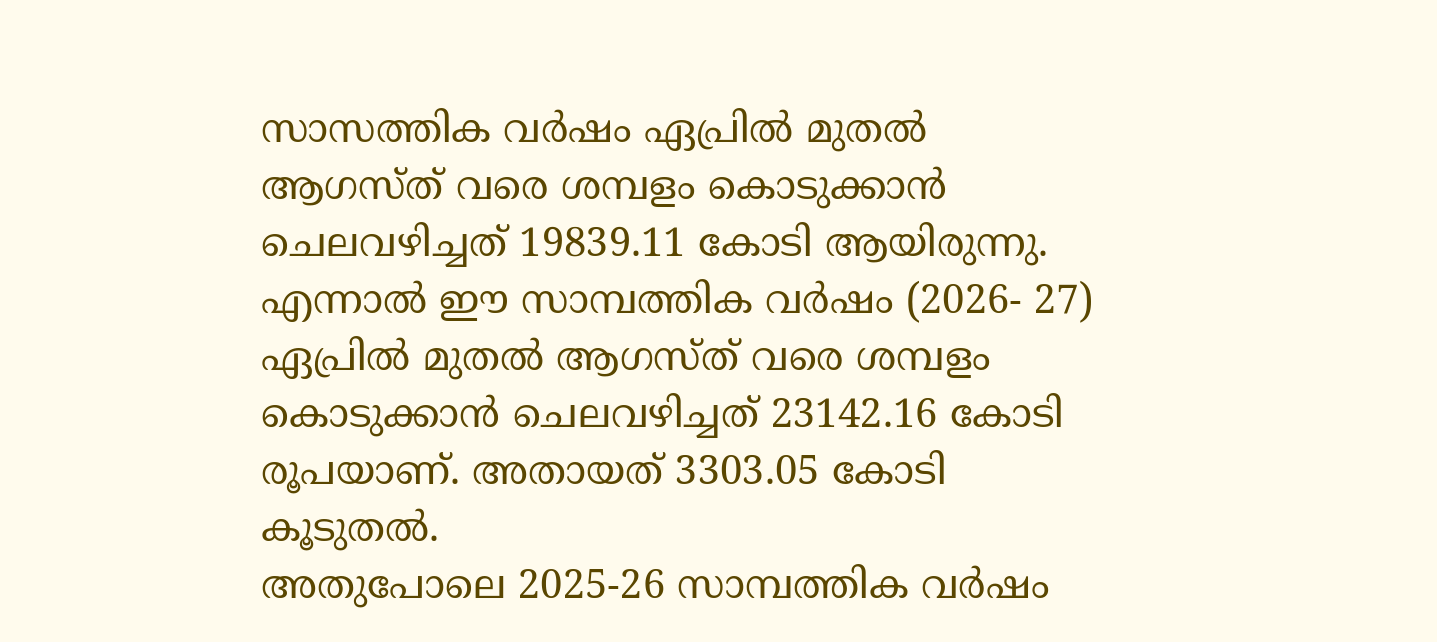സാസത്തിക വർഷം ഏപ്രിൽ മുതൽ ആഗസ്ത് വരെ ശമ്പളം കൊടുക്കാൻ ചെലവഴിച്ചത് 19839.11 കോടി ആയിരുന്നു. എന്നാൽ ഈ സാമ്പത്തിക വർഷം (2026- 27) ഏപ്രിൽ മുതൽ ആഗസ്ത് വരെ ശമ്പളം കൊടുക്കാൻ ചെലവഴിച്ചത് 23142.16 കോടി രൂപയാണ്. അതായത് 3303.05 കോടി കൂടുതൽ.
അതുപോലെ 2025-26 സാമ്പത്തിക വർഷം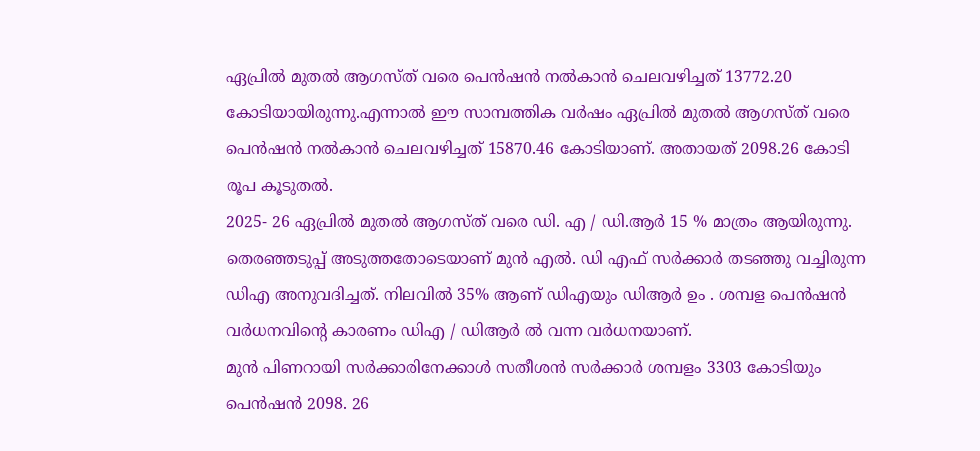ഏപ്രിൽ മുതൽ ആഗസ്ത് വരെ പെൻഷൻ നൽകാൻ ചെലവഴിച്ചത് 13772.20 കോടിയായിരുന്നു.എന്നാൽ ഈ സാമ്പത്തിക വർഷം ഏപ്രിൽ മുതൽ ആഗസ്ത് വരെ പെൻഷൻ നൽകാൻ ചെലവഴിച്ചത് 15870.46 കോടിയാണ്. അതായത് 2098.26 കോടി രൂപ കൂടുതൽ.
2025- 26 ഏപ്രിൽ മുതൽ ആഗസ്ത് വരെ ഡി. എ / ഡി.ആർ 15 % മാത്രം ആയിരുന്നു. തെരഞ്ഞടുപ്പ് അടുത്തതോടെയാണ് മുൻ എൽ. ഡി എഫ് സർക്കാർ തടഞ്ഞു വച്ചിരുന്ന ഡിഎ അനുവദിച്ചത്. നിലവിൽ 35% ആണ് ഡിഎയും ഡിആർ ഉം . ശമ്പള പെൻഷൻ വർധനവിൻ്റെ കാരണം ഡിഎ / ഡിആർ ൽ വന്ന വർധനയാണ്.
മുൻ പിണറായി സർക്കാരിനേക്കാൾ സതീശൻ സർക്കാർ ശമ്പളം 3303 കോടിയും പെൻഷൻ 2098. 26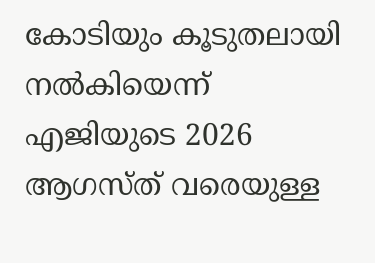കോടിയും കൂടുതലായി നൽകിയെന്ന് എജിയുടെ 2026 ആഗസ്ത് വരെയുള്ള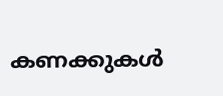കണക്കുകൾ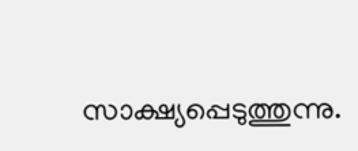സാക്ഷ്യപ്പെടുത്തുന്നു.